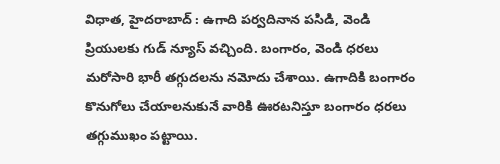విధాత, హైదరాబాద్ : ఉగాది పర్వదినాన పసిడి, వెండి ప్రియులకు గుడ్ న్యూస్ వచ్చింది. బంగారం, వెండి ధరలు మరోసారి భారీ తగ్గుదలను నమోదు చేశాయి. ఉగాదికి బంగారం కొనుగోలు చేయాలనుకునే వారికి ఊరటనిస్తూ బంగారం ధరలు తగ్గుముఖం పట్టాయి.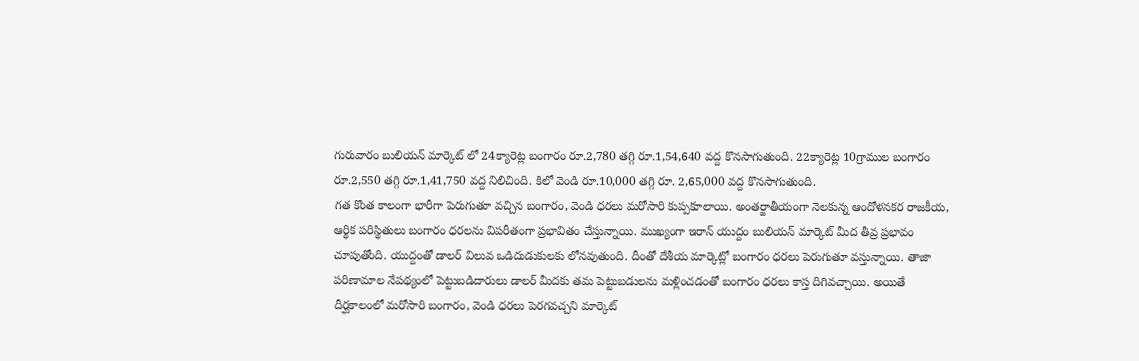గురువారం బులియన్ మార్కెట్ లో 24క్యారెట్ల బంగారం రూ.2,780 తగ్గి రూ.1,54,640 వద్ద కొనసాగుతుంది. 22క్యారెట్ల 10గ్రాముల బంగారం రూ.2,550 తగ్గి రూ.1,41,750 వద్ద నిలిచింది. కిలో వెండి రూ.10,000 తగ్గి రూ. 2,65,000 వద్ద కొనసాగుతుంది.
గత కొంత కాలంగా భారీగా పెరుగుతూ వచ్చిన బంగారం, వెండి ధరలు మరోసారి కుప్పకూలాయి. అంతర్జాతీయంగా నెలకున్న ఆందోళనకర రాజకీయ, ఆర్థిక పరిస్థితులు బంగారం ధరలను విపరీతంగా ప్రభావితం చేస్తున్నాయి. ముఖ్యంగా ఇరాన్ యుద్దం బులియన్ మార్కెట్ మీద తీవ్ర ప్రభావం చూపుతోంది. యుద్దంతో డాలర్ విలువ ఒడిదుడుకులకు లోనవుతుంది. దీంతో దేశీయ మార్కెట్లో బంగారం ధరలు పెరుగుతూ వస్తున్నాయి. తాజా పరిణామాల నేపథ్యంలో పెట్టుబడిదారులు డాలర్ మీదకు తమ పెట్టుబడులను మళ్లించడంతో బంగారం ధరలు కాస్త దిగివచ్చాయి. అయితే దీర్ఘకాలంలో మరోసారి బంగారం, వెండి ధరలు పెరగవచ్చని మార్కెట్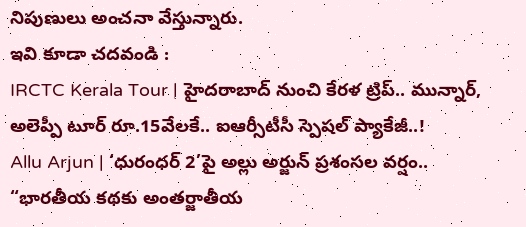నిపుణులు అంచనా వేస్తున్నారు.
ఇవి కూడా చదవండి :
IRCTC Kerala Tour | హైదరాబాద్ నుంచి కేరళ ట్రిప్.. మున్నార్, అలెప్పీ టూర్ రూ.15వేలకే.. ఐఆర్సీటీసీ స్పెషల్ ప్యాకేజీ..!
Allu Arjun | ‘ధురంధర్ 2’పై అల్లు అర్జున్ ప్రశంసల వర్షం.. “భారతీయ కథకు అంతర్జాతీయ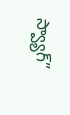స్వ్యాగ్”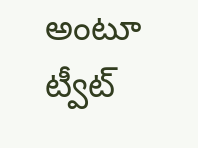అంటూ ట్వీట్